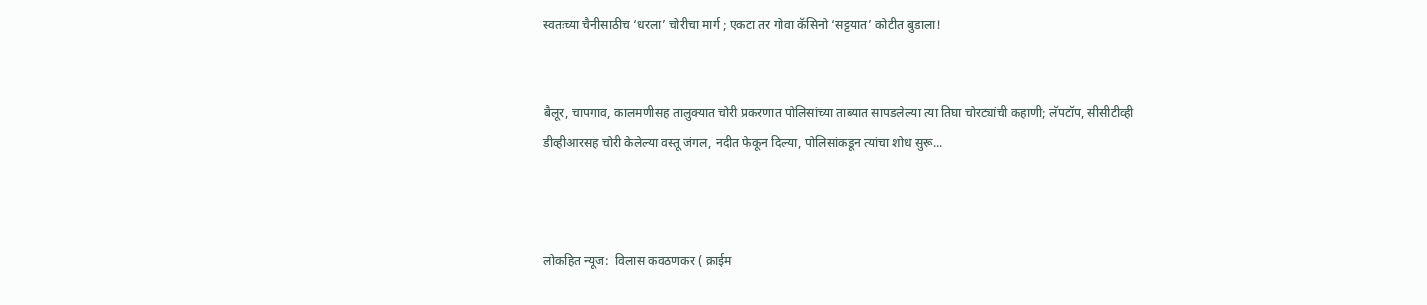स्वतःच्या चैनीसाठीच ‘धरला’ चोरीचा मार्ग ; एकटा तर गोवा कॅसिनो ‘सट्टयात’ कोटीत बुडाला!


बैलूर, चापगाव, कालमणीसह तालुक्यात चोरी प्रकरणात पोलिसांच्या ताब्यात सापडलेल्या त्या तिघा चोरट्यांची कहाणी; लॅपटॉप, सीसीटीव्ही डीव्हीआरसह चोरी केलेल्या वस्तू जंगल, नदीत फेकून दिल्या, पोलिसांकडून त्यांचा शोध सुरू...



लोकहित न्यूज:  विलास कवठणकर ( क्राईम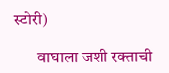स्टोरी)

       वाघाला जशी रक्ताची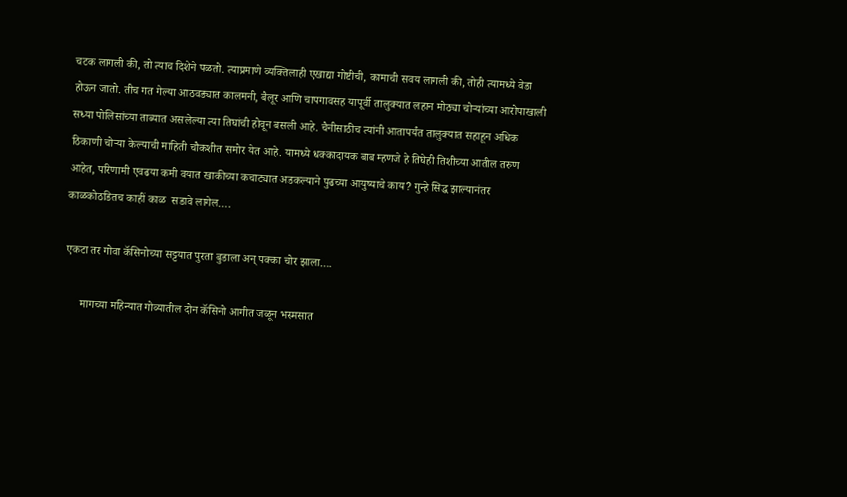चटक लागली की, तो त्याच दिशेने पळतो. त्याप्रमाणे व्यक्तिलाही एखाद्या गोष्टीची, कामाची सवय लागली की, तोही त्यामध्ये वेडा होऊन जातो. तीच गत गेल्या आठवड्यात कालमनी, बैलूर आणि चापगावसह यापूर्वी तालुक्यात लहान मोठ्या चोऱ्यांच्या आरोपाखाली सध्या पोलिसांच्या ताब्यात असलेल्या त्या तिघांची होवून बसली आहे. चैनीसाठीच त्यांनी आतापर्यंत तालुक्यात सहाहून अधिक ठिकाणी चोऱ्या केल्याची माहिती चौकशीत समोर येत आहे. यामध्ये धक्कादायक बाब म्हणजे हे तिघेही तिशीच्या आतील तरुण आहेत, परिणामी एवढया कमी वयात खाकीच्या कचाट्यात अडकल्याने पुढच्या आयुष्याचे काय? गुन्हे सिद्ध झाल्यानंतर काळकोठडितच काहीं काळ  सडावे लागेल….

एकटा तर गोवा कॅसिनोच्या सट्टयात पुरता बुडाला अन् पक्का चोर झाला….

      मागच्या महिन्यात गोव्यातील दोन कॅसिनो आगीत जळून भस्मसात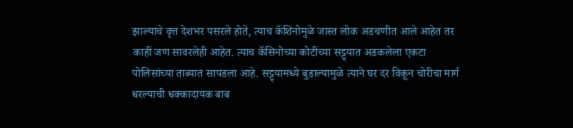झाल्याचे वृत्त देशभर पसरले होते, त्याच कॅशिनोमुळे जास्त लोक अडचणीत आले आहेत तर काहीं जण सावरलेही आहेत. त्याच कॅसिनोच्या कोटींच्या सट्ट्यात अडकलेला एकटा पोलिसांच्या ताब्यात सापडला आहे. सट्ट्यामध्ये बुडाल्यामुळे त्याने घर दर विकून चोरीचा मार्ग धरल्याची धक्कादायक बाब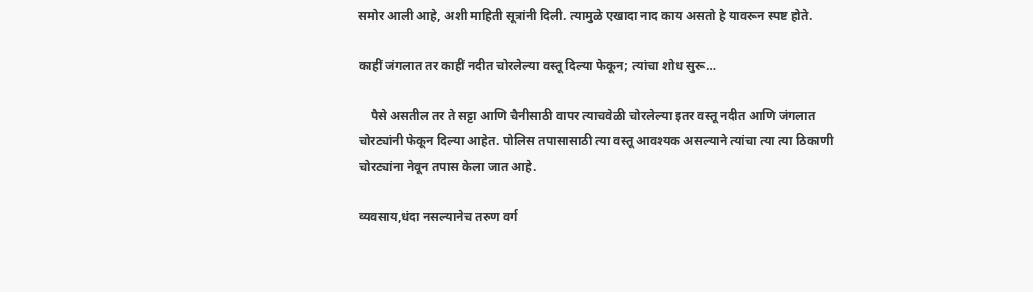समोर आली आहे, अशी माहिती सूत्रांनी दिली. त्यामुळे एखादा नाद काय असतो हे यावरून स्पष्ट होते.

काहीं जंगलात तर काहीं नदीत चोरलेल्या वस्तू दिल्या फेकून; त्यांचा शोध सुरू…

    पैसे असतील तर ते सट्टा आणि चैनीसाठी वापर त्याचवेळी चोरलेल्या इतर वस्तू नदीत आणि जंगलात चोरट्यांनी फेकून दिल्या आहेत. पोलिस तपासासाठी त्या वस्तू आवश्यक असल्याने त्यांचा त्या त्या ठिकाणी चोरट्यांना नेवून तपास केला जात आहे.

व्यवसाय,धंदा नसल्यानेच तरुण वर्ग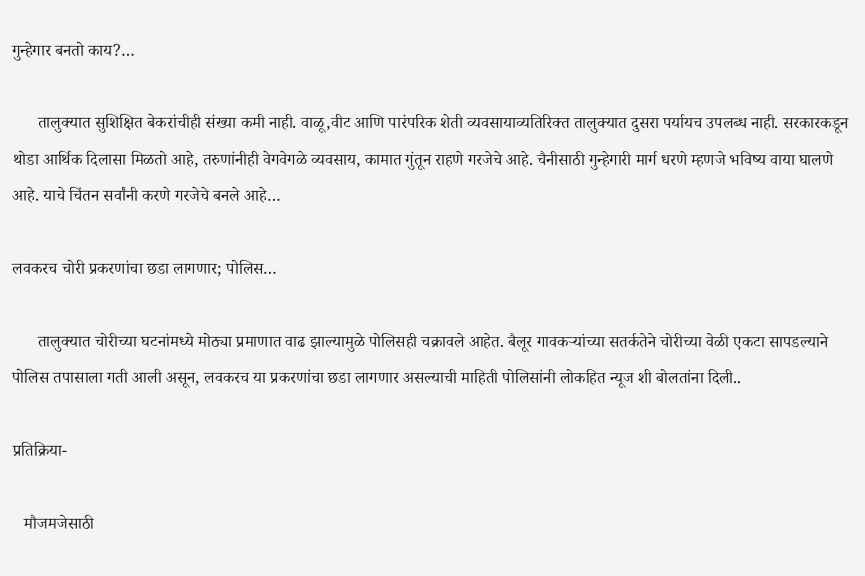गुन्हेगार बनतो काय?…

      तालुक्यात सुशिक्षित बेकरांचीही संख्या कमी नाही. वाळू,वीट आणि पारंपरिक शेती व्यवसायाव्यतिरिक्त तालुक्यात दुसरा पर्यायच उपलब्ध नाही. सरकारकडून थोडा आर्थिक दिलासा मिळतो आहे, तरुणांनीही वेगवेगळे व्यवसाय, कामात गुंतून राहणे गरजेचे आहे. चैनीसाठी गुन्हेगारी मार्ग धरणे म्हणजे भविष्य वाया घालणे आहे. याचे चिंतन सर्वांनी करणे गरजेचे बनले आहे…

लवकरच चोरी प्रकरणांचा छडा लागणार; पोलिस…

      तालुक्यात चोरीच्या घटनांमध्ये मोठ्या प्रमाणात वाढ झाल्यामुळे पोलिसही चक्रावले आहेत. बैलूर गावकऱ्यांच्या सतर्कतेने चोरीच्या वेळी एकटा सापडल्याने पोलिस तपासाला गती आली असून, लवकरच या प्रकरणांचा छडा लागणार असल्याची माहिती पोलिसांनी लोकहित न्यूज शी बोलतांना दिली..

प्रतिक्रिया-

   मौजमजेसाठी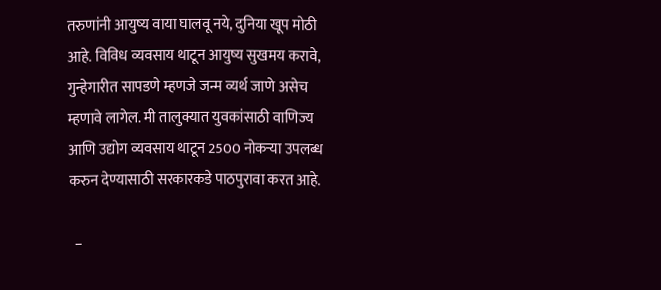तरुणांनी आयुष्य वाया घालवू नये, दुनिया खूप मोठी आहे. विविध व्यवसाय थाटून आयुष्य सुखमय करावे, गुन्हेगारीत सापडणे म्हणजे जन्म व्यर्थ जाणे असेच म्हणावे लागेल. मी तालुक्यात युवकांसाठी वाणिज्य आणि उद्योग व्यवसाय थाटून 2500 नोकऱ्या उपलब्ध करुन देण्यासाठी सरकारकडे पाठपुरावा करत आहे.

  –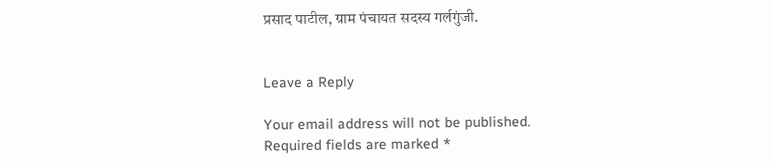प्रसाद पाटील, ग्राम पंचायत सदस्य गर्लगुंजी.


Leave a Reply

Your email address will not be published. Required fields are marked *